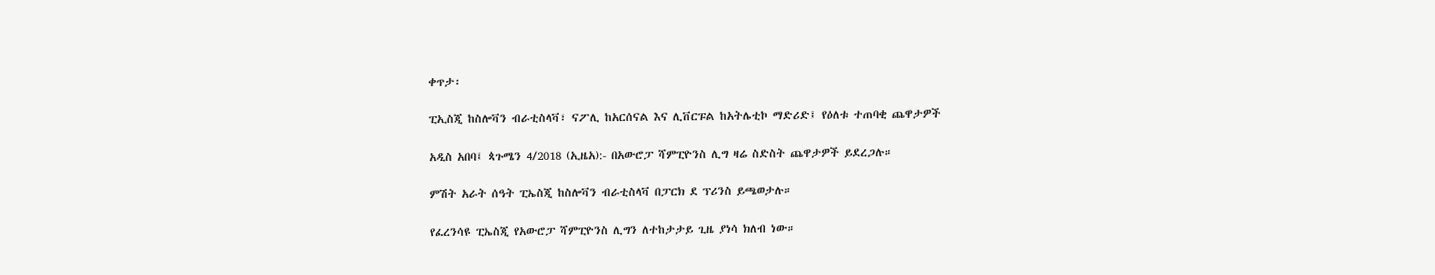ቀጥታ፡

ፒኢስጂ ከስሎቫን ብራቲስላቫ፣ ናፖሊ ከአርሰናል እና ሊቨርፑል ከአትሌቲኮ ማድሪድ፤ የዕለቱ ተጠባቂ ጨዋታዎች

አዲስ አበባ፤ ጳጉሜን 4/2018 (ኢዜአ):- በአውሮፓ ሻምፒዮንስ ሊግ ዛሬ ስድስት ጨዋታዎች ይደረጋሉ።

ምሽት አራት ሰዓት ፒኤስጂ ከስሎቫን ብራቲስላቫ በፓርክ ደ ፕሪንስ ይጫወታሉ።

የፈረንሳዩ ፒኤስጂ የአውሮፓ ሻምፒዮንስ ሊግን ለተከታታይ ጊዜ ያነሳ ክለብ ነው።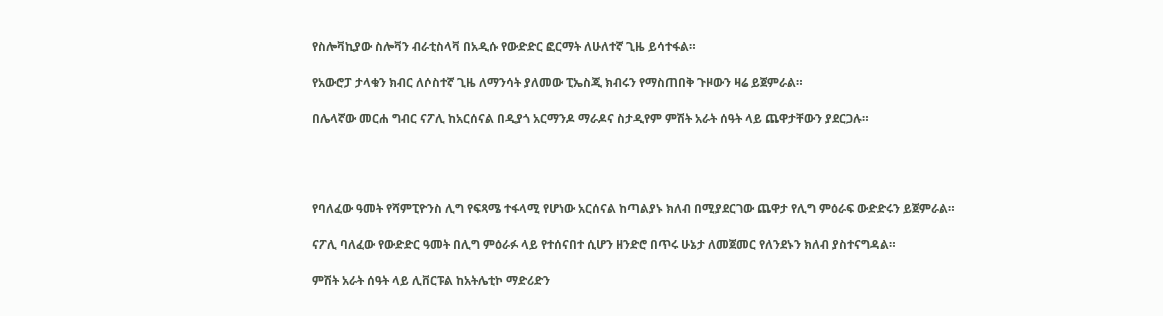የስሎቫኪያው ስሎቫን ብራቲስላቫ በአዲሱ የውድድር ፎርማት ለሁለተኛ ጊዜ ይሳተፋል።

የአውሮፓ ታላቁን ክብር ለሶስተኛ ጊዜ ለማንሳት ያለመው ፒኤስጂ ክብሩን የማስጠበቅ ጉዞውን ዛሬ ይጀምራል።

በሌላኛው መርሐ ግብር ናፖሊ ከአርሰናል በዲያጎ አርማንዶ ማራዶና ስታዲየም ምሽት አራት ሰዓት ላይ ጨዋታቸውን ያደርጋሉ።




የባለፈው ዓመት የሻምፒዮንስ ሊግ የፍጻሜ ተፋላሚ የሆነው አርሰናል ከጣልያኑ ክለብ በሚያደርገው ጨዋታ የሊግ ምዕራፍ ውድድሩን ይጀምራል።

ናፖሊ ባለፈው የውድድር ዓመት በሊግ ምዕራፉ ላይ የተሰናበተ ሲሆን ዘንድሮ በጥሩ ሁኔታ ለመጀመር የለንደኑን ክለብ ያስተናግዳል።

ምሽት አራት ሰዓት ላይ ሊቨርፑል ከአትሌቲኮ ማድሪድን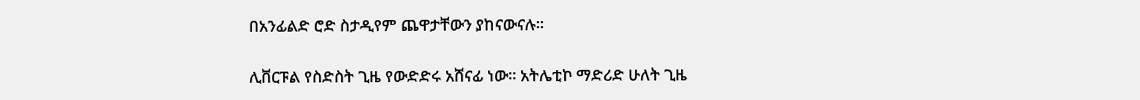በአንፊልድ ሮድ ስታዲየም ጨዋታቸውን ያከናውናሉ።

ሊቨርፑል የስድስት ጊዜ የውድድሩ አሸናፊ ነው። አትሌቲኮ ማድሪድ ሁለት ጊዜ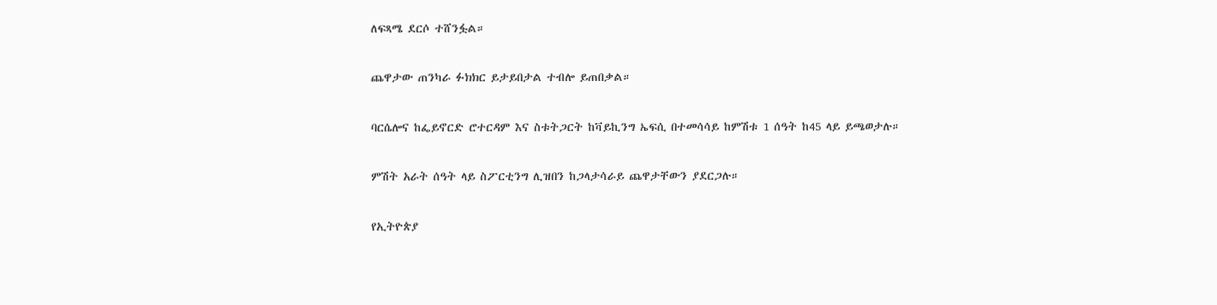ለፍጻሜ ደርሶ ተሸንፏል።

ጨዋታው ጠንካራ ፉክክር ይታይበታል ተብሎ ይጠበቃል።

ባርሴሎና ከፌይኖርድ ሮተርዳም እና ስቱትጋርት ከቫይኪንግ ኤፍሲ በተመሳሳይ ከምሽቱ 1 ሰዓት ከ45 ላይ ይጫወታሉ።

ምሽት አራት ሰዓት ላይ ስፖርቲንግ ሊዝበን ከጋላታሳራይ ጨዋታቸውን ያደርጋሉ።

የኢትዮጵያ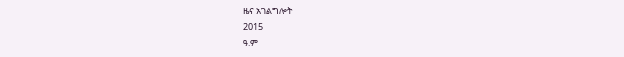ዜና አገልግሎት
2015
ዓ.ም